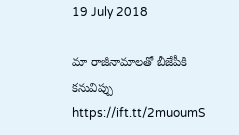19 July 2018

మా రాజీనామాలతో బీజేపీకి కనువిప్పు https://ift.tt/2muoumS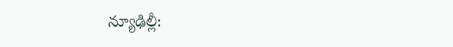న్యూఢిల్లీ: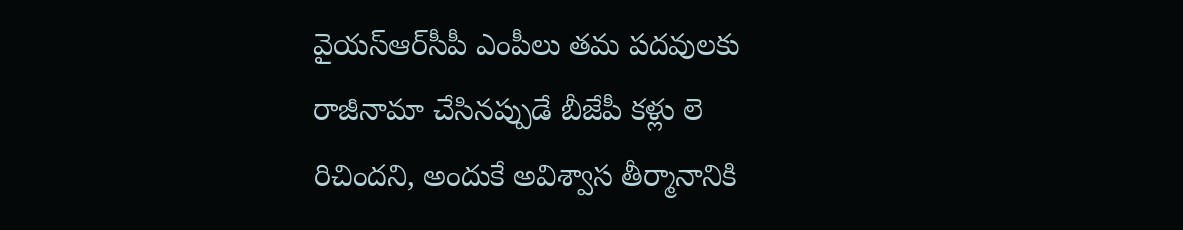వైయస్‌ఆర్‌సీపీ ఎంపీలు తమ పదవులకు రాజీనామా చేసినప్పుడే బీజేపీ కళ్లు లె రిచిందని, అందుకే అవిశ్వాస తీర్మానానికి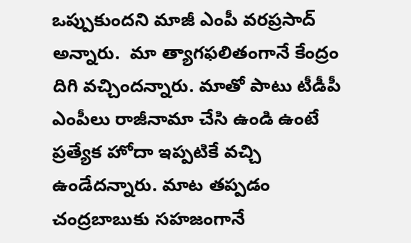ఒప్పుకుందని మాజీ ఎంపీ వరప్రసాద్‌ అన్నారు.  మా త్యాగఫలితంగానే కేంద్రం దిగి వచ్చిందన్నారు. మాతో పాటు టీడీపీ ఎంపీలు రాజీనామా చేసి ఉండి ఉంటే ప్రత్యేక హోదా ఇప్పటికే వచ్చి ఉండేదన్నారు. మాట తప్పడం చంద్రబాబుకు సహజంగానే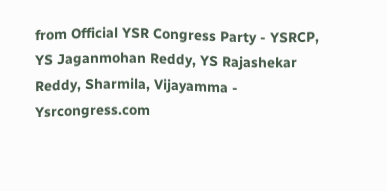from Official YSR Congress Party - YSRCP, YS Jaganmohan Reddy, YS Rajashekar Reddy, Sharmila, Vijayamma - Ysrcongress.com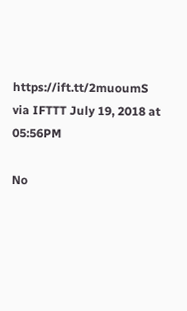https://ift.tt/2muoumS
via IFTTT July 19, 2018 at 05:56PM

No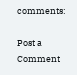comments:

Post a Comment